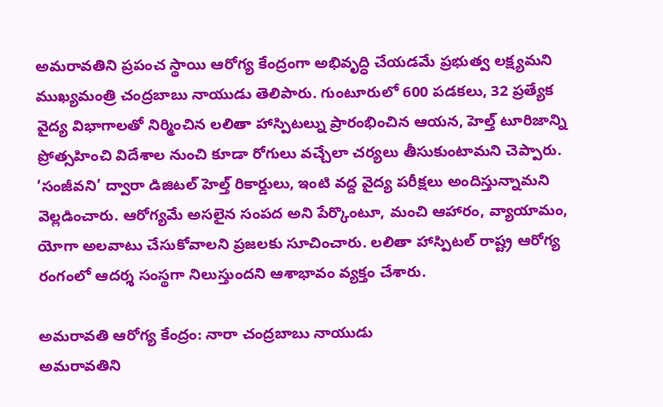అమరావతిని ప్రపంచ స్థాయి ఆరోగ్య కేంద్రంగా అభివృద్ధి చేయడమే ప్రభుత్వ లక్ష్యమని ముఖ్యమంత్రి చంద్రబాబు నాయుడు తెలిపారు. గుంటూరులో 600 పడకలు, 32 ప్రత్యేక వైద్య విభాగాలతో నిర్మించిన లలితా హాస్పిటల్ను ప్రారంభించిన ఆయన, హెల్త్ టూరిజాన్ని ప్రోత్సహించి విదేశాల నుంచి కూడా రోగులు వచ్చేలా చర్యలు తీసుకుంటామని చెప్పారు. ‘సంజీవని’ ద్వారా డిజిటల్ హెల్త్ రికార్డులు, ఇంటి వద్ద వైద్య పరీక్షలు అందిస్తున్నామని వెల్లడించారు. ఆరోగ్యమే అసలైన సంపద అని పేర్కొంటూ, మంచి ఆహారం, వ్యాయామం, యోగా అలవాటు చేసుకోవాలని ప్రజలకు సూచించారు. లలితా హాస్పిటల్ రాష్ట్ర ఆరోగ్య రంగంలో ఆదర్శ సంస్థగా నిలుస్తుందని ఆశాభావం వ్యక్తం చేశారు.

అమరావతి ఆరోగ్య కేంద్రం: నారా చంద్రబాబు నాయుడు
అమరావతిని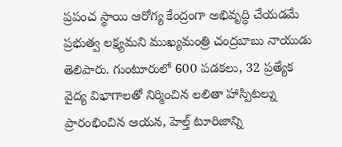ప్రపంచ స్థాయి ఆరోగ్య కేంద్రంగా అభివృద్ధి చేయడమే ప్రభుత్వ లక్ష్యమని ముఖ్యమంత్రి చంద్రబాబు నాయుడు తెలిపారు. గుంటూరులో 600 పడకలు, 32 ప్రత్యేక వైద్య విభాగాలతో నిర్మించిన లలితా హాస్పిటల్ను ప్రారంభించిన ఆయన, హెల్త్ టూరిజాన్ని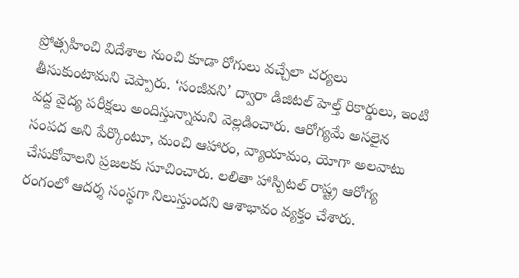ప్రోత్సహించి విదేశాల నుంచి కూడా రోగులు వచ్చేలా చర్యలు తీసుకుంటామని చెప్పారు. ‘సంజీవని’ ద్వారా డిజిటల్ హెల్త్ రికార్డులు, ఇంటి వద్ద వైద్య పరీక్షలు అందిస్తున్నామని వెల్లడించారు. ఆరోగ్యమే అసలైన సంపద అని పేర్కొంటూ, మంచి ఆహారం, వ్యాయామం, యోగా అలవాటు చేసుకోవాలని ప్రజలకు సూచించారు. లలితా హాస్పిటల్ రాష్ట్ర ఆరోగ్య రంగంలో ఆదర్శ సంస్థగా నిలుస్తుందని ఆశాభావం వ్యక్తం చేశారు.